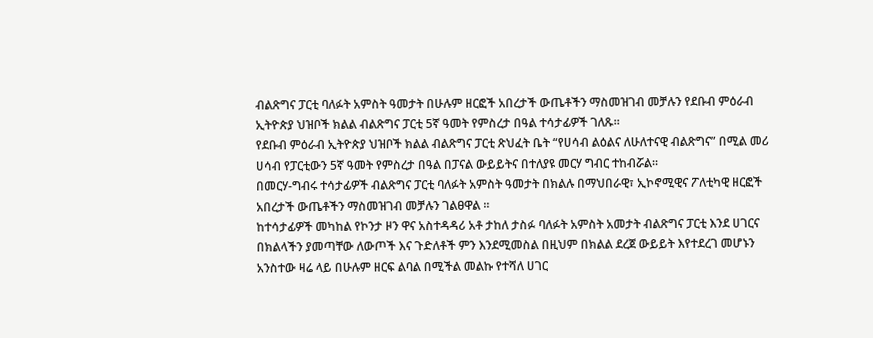ብልጽግና ፓርቲ ባለፉት አምስት ዓመታት በሁሉም ዘርፎች አበረታች ውጤቶችን ማስመዝገብ መቻሉን የደቡብ ምዕራብ ኢትዮጵያ ህዝቦች ክልል ብልጽግና ፓርቲ 5ኛ ዓመት የምስረታ በዓል ተሳታፊዎች ገለጹ።
የደቡብ ምዕራብ ኢትዮጵያ ህዝቦች ክልል ብልጽግና ፓርቲ ጽህፈት ቤት “የሀሳብ ልዕልና ለሁለተናዊ ብልጽግና” በሚል መሪ ሀሳብ የፓርቲውን 5ኛ ዓመት የምስረታ በዓል በፓናል ውይይትና በተለያዩ መርሃ ግብር ተከብሯል።
በመርሃ-ግብሩ ተሳታፊዎች ብልጽግና ፓርቲ ባለፉት አምስት ዓመታት በክልሉ በማህበራዊ፣ ኢኮኖሚዊና ፖለቲካዊ ዘርፎች አበረታች ውጤቶችን ማስመዝገብ መቻሉን ገልፀዋል ።
ከተሳታፊዎች መካከል የኮንታ ዞን ዋና አስተዳዳሪ አቶ ታከለ ታስፉ ባለፉት አምስት አመታት ብልጽግና ፓርቲ እንደ ሀገርና በክልላችን ያመጣቸው ለውጦች እና ጉድለቶች ምን እንደሚመስል በዚህም በክልል ደረጀ ውይይት እየተደረገ መሆኑን አንስተው ዛሬ ላይ በሁሉም ዘርፍ ልባል በሚችል መልኩ የተሻለ ሀገር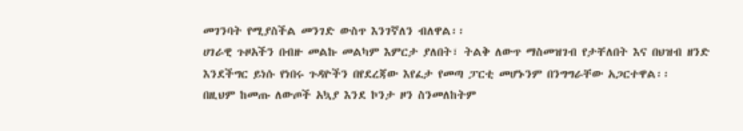መገንባት የሚያስችል መንገድ ውስጥ እንገኛለን ብለዋል፡፡
ሀገራዊ ጉዞአችን በብዙ መልኩ መልካም እምርታ ያለበት፣ ትልቅ ለውጥ ማስመዝገብ የታቸለበት እና በህዝብ ዘንድ እንደችግር ይነሱ የነበሩ ጉዳዮችን በየደረጃው እየፈታ የመጣ ፓርቲ መሆኑንም በንግግራቸው አጋርተዋል፡፡
በዚህም ከመጡ ለውጦች አኳያ እንደ ኮንታ ዞን ስንመለከትም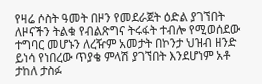የዛሬ ሶስት ዓመት በዞን የመደራጀት ዕድል ያገኘበት ለዞናችን ትልቁ የብልጽግና ትሩፋት ተብሎ የሚወሰደው ተግባር መሆኑን ለረዥም አመታት በኮንታ ህዝብ ዘንድ ይነሳ የነበረው ጥያቄ ምላሽ ያገኘበት እንደሆነም አቶ ታከለ ታስፉ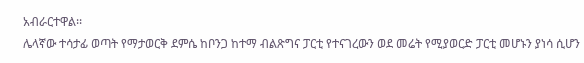አብራርተዋል፡፡
ሌላኛው ተሳታፊ ወጣት የማታወርቅ ደምሴ ከቦንጋ ከተማ ብልጽግና ፓርቲ የተናገረውን ወደ መሬት የሚያወርድ ፓርቲ መሆኑን ያነሳ ሲሆን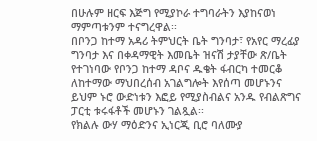በሁሉም ዘርፍ እጅግ የሚያኮራ ተግባራትን እያከናወነ ማምጣቱንም ተናግረዋል፡፡
በቦንጋ ከተማ አዳሪ ትምህርት ቤት ግንባታ፣ የአየር ማረፊያ ግንባታ እና በቀዳማዊት እመቤት ዝናሽ ታያቸው ጽ/ቤት የተገነባው የቦንጋ ከተማ ዳቦና ዱቄት ፋብርካ ተመርቆ ለከተማው ማህበረሰብ አገልግሎት እየሰጣ መሆኑንና ይህም ኑሮ ውድነቱን እፎይ የሚያስብልና አንዱ የብልጽግና ፓርቲ ቱሩፋቶች መሆኑን ገልጿል፡፡
የክልሉ ውሃ ማዕድንና ኢነርጂ ቢሮ ባለሙያ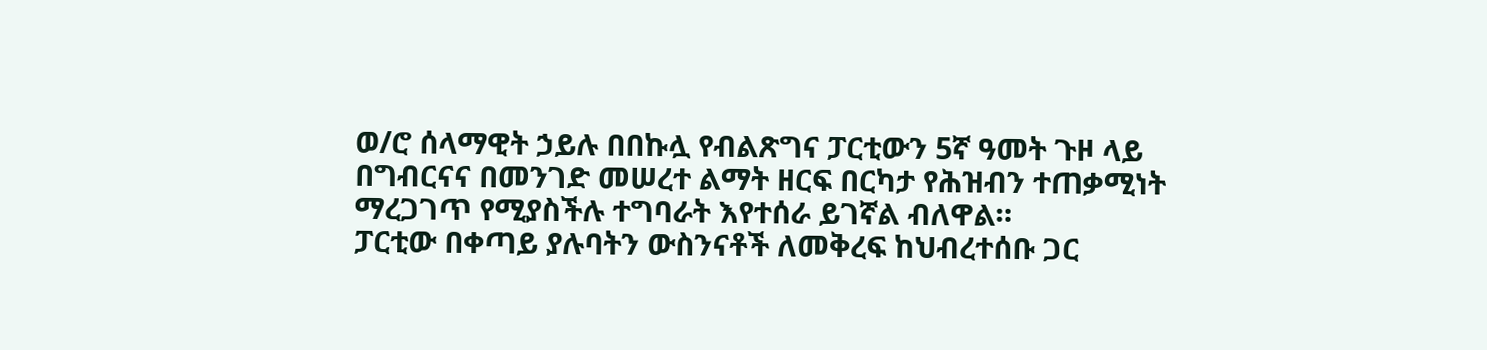ወ/ሮ ሰላማዊት ኃይሉ በበኩሏ የብልጽግና ፓርቲውን 5ኛ ዓመት ጉዞ ላይ በግብርናና በመንገድ መሠረተ ልማት ዘርፍ በርካታ የሕዝብን ተጠቃሚነት ማረጋገጥ የሚያስችሉ ተግባራት እየተሰራ ይገኛል ብለዋል።
ፓርቲው በቀጣይ ያሉባትን ውስንናቶች ለመቅረፍ ከህብረተሰቡ ጋር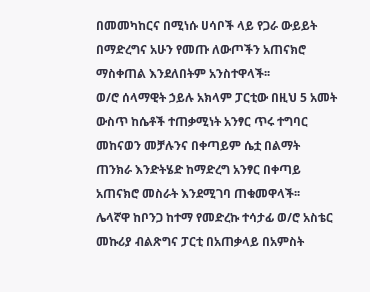በመመካከርና በሚነሱ ሀሳቦች ላይ የጋራ ውይይት በማድረግና አሁን የመጡ ለውጦችን አጠናክሮ ማስቀጠል እንደለበትም አንስተዋላች፡፡
ወ/ሮ ሰላማዊት ኃይሉ አክላም ፓርቲው በዚህ 5 አመት ውስጥ ከሴቶች ተጠቃሚነት አንፃር ጥሩ ተግባር መከናወን መቻሉንና በቀጣይም ሴቷ በልማት ጠንክራ እንድትሄድ ከማድረግ አንፃር በቀጣይ አጠናክሮ መስራት እንደሚገባ ጠቁመዋላች፡፡
ሌላኛዋ ከቦንጋ ከተማ የመድረኩ ተሳታፊ ወ/ሮ አስቴር መኩሪያ ብልጽግና ፓርቲ በአጠቃላይ በአምስት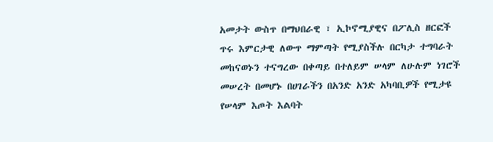አመታት ውስጥ በማህበራዊ ፣ ኢኮኖሚያዊና በፖሊስ ዘርፎች ጥሩ እምርታዊ ለውጥ ማምጣት የሚያስችሉ በርካታ ተግባራት መከናወኑን ተናግረው በቀጣይ በተለይም ሠላም ለሁሉም ነገሮች መሠረት በመሆኑ በሀገራችን በአንድ አንድ አካባቢዎች የሚታዩ የሠላም እጦት እልባት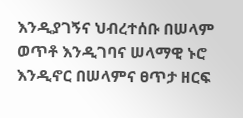እንዲያገኝና ህብረተሰቡ በሠላም ወጥቶ እንዲገባና ሠላማዊ ኑሮ እንዲኖር በሠላምና ፀጥታ ዘርፍ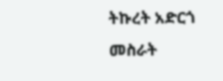ትኩረት አድርጎ መስራት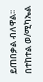ይጠበቃል ብለዋል፡፡
በተከተል ወ/ሚካኤል